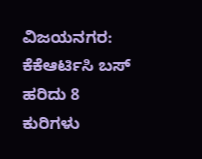ವಿಜಯನಗರ: ಕೆಕೆಆರ್ಟಿಸಿ ಬಸ್ ಹರಿದು 8 ಕುರಿಗಳು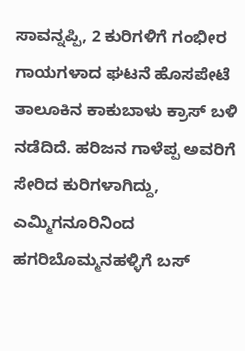ಸಾವನ್ನಪ್ಪಿ, 2 ಕುರಿಗಳಿಗೆ ಗಂಭೀರ ಗಾಯಗಳಾದ ಘಟನೆ ಹೊಸಪೇಟೆ ತಾಲೂಕಿನ ಕಾಕುಬಾಳು ಕ್ರಾಸ್ ಬಳಿ ನಡೆದಿದೆ. ಹರಿಜನ ಗಾಳೆಪ್ಪ ಅವರಿಗೆ ಸೇರಿದ ಕುರಿಗಳಾಗಿದ್ದು, ಎಮ್ಮಿಗನೂರಿನಿಂದ ಹಗರಿಬೊಮ್ಮನಹಳ್ಳಿಗೆ ಬಸ್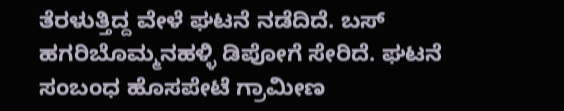ತೆರಳುತ್ತಿದ್ದ ವೇಳೆ ಘಟನೆ ನಡೆದಿದೆ. ಬಸ್ ಹಗರಿಬೊಮ್ಮನಹಳ್ಳಿ ಡಿಪೋಗೆ ಸೇರಿದೆ. ಘಟನೆ ಸಂಬಂಧ ಹೊಸಪೇಟೆ ಗ್ರಾಮೀಣ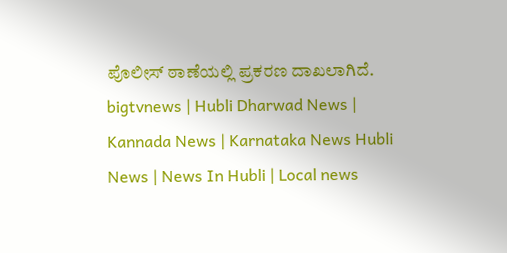ಪೊಲೀಸ್ ಠಾಣೆಯಲ್ಲಿ ಪ್ರಕರಣ ದಾಖಲಾಗಿದೆ.
bigtvnews | Hubli Dharwad News | Kannada News | Karnataka News Hubli News | News In Hubli | Local news